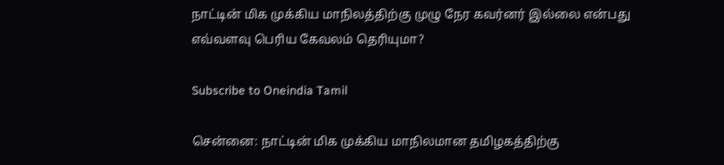நாட்டின் மிக முக்கிய மாநிலத்திற்கு முழு நேர கவர்னர் இல்லை என்பது எவ்வளவு பெரிய கேவலம் தெரியுமா?

Subscribe to Oneindia Tamil

சென்னை: நாட்டின் மிக முக்கிய மாநிலமான தமிழகத்திற்கு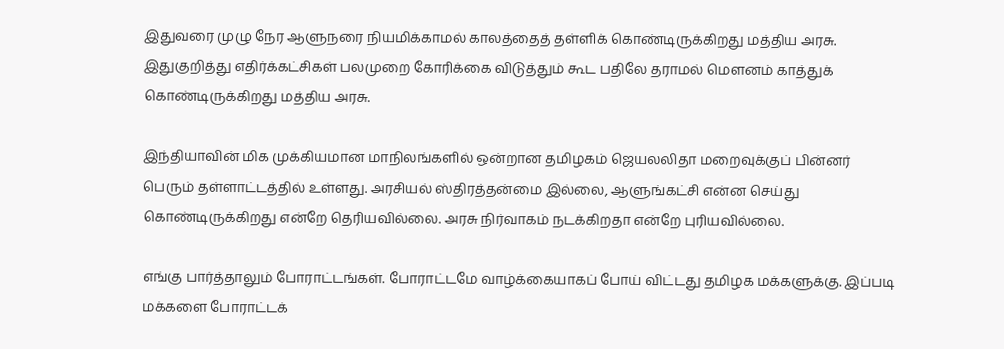இதுவரை முழு நேர ஆளுநரை நியமிக்காமல் காலத்தைத் தள்ளிக் கொண்டிருக்கிறது மத்திய அரசு. இதுகுறித்து எதிர்க்கட்சிகள் பலமுறை கோரிக்கை விடுத்தும் கூட பதிலே தராமல் மெளனம் காத்துக் கொண்டிருக்கிறது மத்திய அரசு.

இந்தியாவின் மிக முக்கியமான மாநிலங்களில் ஒன்றான தமிழகம் ஜெயலலிதா மறைவுக்குப் பின்னர் பெரும் தள்ளாட்டத்தில் உள்ளது. அரசியல் ஸ்திரத்தன்மை இல்லை, ஆளுங்கட்சி என்ன செய்து கொண்டிருக்கிறது என்றே தெரியவில்லை. அரசு நிர்வாகம் நடக்கிறதா என்றே புரியவில்லை.

எங்கு பார்த்தாலும் போராட்டங்கள். போராட்டமே வாழ்க்கையாகப் போய் விட்டது தமிழக மக்களுக்கு. இப்படி மக்களை போராட்டக்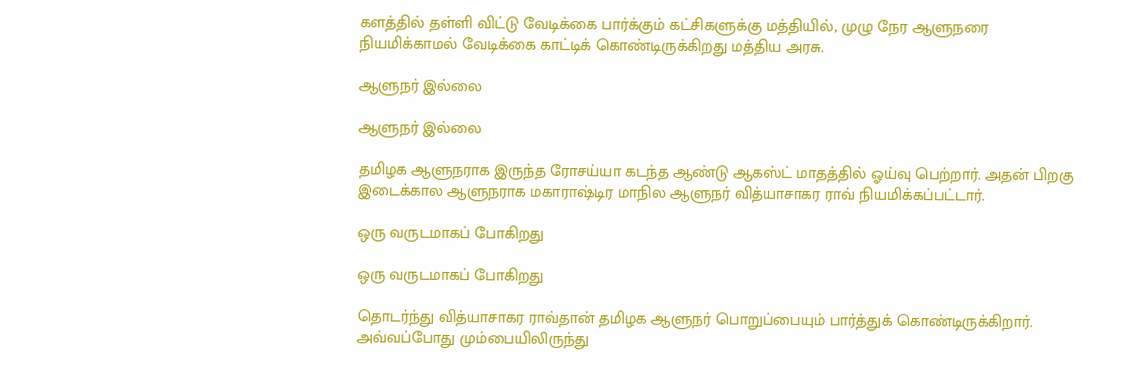களத்தில் தள்ளி விட்டு வேடிக்கை பார்க்கும் கட்சிகளுக்கு மத்தியில், முழு நேர ஆளுநரை நியமிக்காமல் வேடிக்கை காட்டிக் கொண்டிருக்கிறது மத்திய அரசு.

ஆளுநர் இல்லை

ஆளுநர் இல்லை

தமிழக ஆளுநராக இருந்த ரோசய்யா கடந்த ஆண்டு ஆகஸ்ட் மாதத்தில் ஓய்வு பெற்றார். அதன் பிறகு இடைக்கால ஆளுநராக மகாராஷ்டிர மாநில ஆளுநர் வித்யாசாகர ராவ் நியமிக்கப்பட்டார்.

ஒரு வருடமாகப் போகிறது

ஒரு வருடமாகப் போகிறது

தொடர்ந்து வித்யாசாகர ராவ்தான் தமிழக ஆளுநர் பொறுப்பையும் பார்த்துக் கொண்டிருக்கிறார். அவ்வப்போது மும்பையிலிருந்து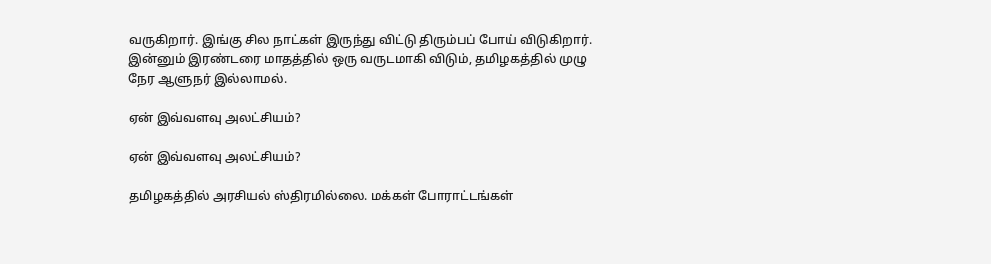வருகிறார். இங்கு சில நாட்கள் இருந்து விட்டு திரும்பப் போய் விடுகிறார். இன்னும் இரண்டரை மாதத்தில் ஒரு வருடமாகி விடும், தமிழகத்தில் முழு நேர ஆளுநர் இல்லாமல்.

ஏன் இவ்வளவு அலட்சியம்?

ஏன் இவ்வளவு அலட்சியம்?

தமிழகத்தில் அரசியல் ஸ்திரமில்லை. மக்கள் போராட்டங்கள்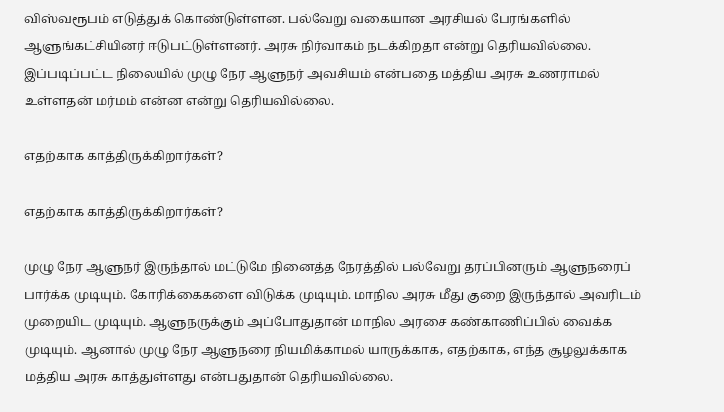விஸ்வரூபம் எடுத்துக் கொண்டுள்ளன. பல்வேறு வகையான அரசியல் பேரங்களில் ஆளுங்கட்சியினர் ஈடுபட்டுள்ளனர். அரசு நிர்வாகம் நடக்கிறதா என்று தெரியவில்லை. இப்படிப்பட்ட நிலையில் முழு நேர ஆளுநர் அவசியம் என்பதை மத்திய அரசு உணராமல் உள்ளதன் மர்மம் என்ன என்று தெரியவில்லை.

எதற்காக காத்திருக்கிறார்கள்?

எதற்காக காத்திருக்கிறார்கள்?

முழு நேர ஆளுநர் இருந்தால் மட்டுமே நினைத்த நேரத்தில் பல்வேறு தரப்பினரும் ஆளுநரைப் பார்க்க முடியும். கோரிக்கைகளை விடுக்க முடியும். மாநில அரசு மீது குறை இருந்தால் அவரிடம் முறையிட முடியும். ஆளுநருக்கும் அப்போதுதான் மாநில அரசை கண்காணிப்பில் வைக்க முடியும். ஆனால் முழு நேர ஆளுநரை நியமிக்காமல் யாருக்காக, எதற்காக, எந்த சூழலுக்காக மத்திய அரசு காத்துள்ளது என்பதுதான் தெரியவில்லை.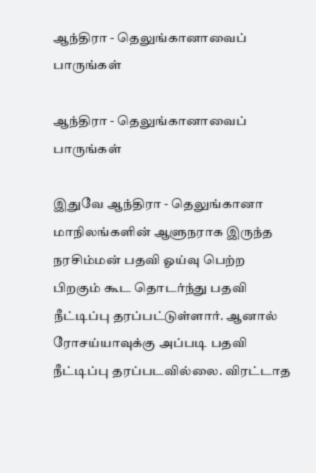ஆந்திரா - தெலுங்கானாவைப் பாருங்கள்

ஆந்திரா - தெலுங்கானாவைப் பாருங்கள்

இதுவே ஆந்திரா - தெலுங்கானா மாநிலங்களின் ஆளுநராக இருந்த நரசிம்மன் பதவி ஓய்வு பெற்ற பிறகும் கூட தொடர்ந்து பதவி நீட்டிப்பு தரப்பட்டுள்ளார். ஆனால் ரோசய்யாவுக்கு அப்படி பதவி நீட்டிப்பு தரப்படவில்லை. விரட்டாத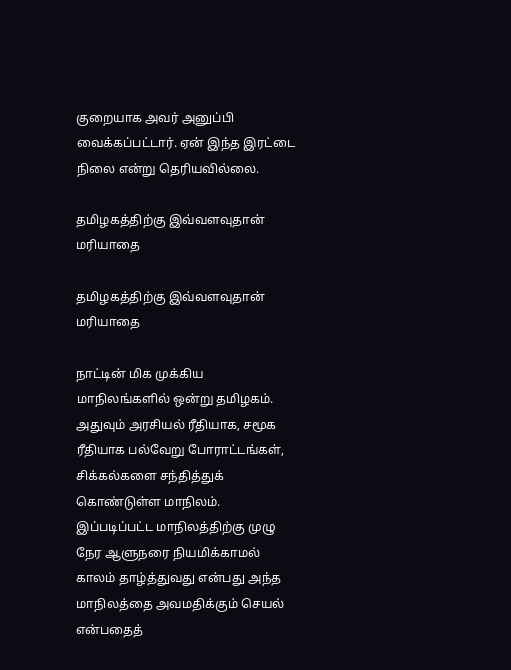குறையாக அவர் அனுப்பி வைக்கப்பட்டார். ஏன் இந்த இரட்டை நிலை என்று தெரியவில்லை.

தமிழகத்திற்கு இவ்வளவுதான் மரியாதை

தமிழகத்திற்கு இவ்வளவுதான் மரியாதை

நாட்டின் மிக முக்கிய மாநிலங்களில் ஒன்று தமிழகம். அதுவும் அரசியல் ரீதியாக, சமூக ரீதியாக பல்வேறு போராட்டங்கள், சிக்கல்களை சந்தித்துக் கொண்டுள்ள மாநிலம். இப்படிப்பட்ட மாநிலத்திற்கு முழு நேர ஆளுநரை நியமிக்காமல் காலம் தாழ்த்துவது என்பது அந்த மாநிலத்தை அவமதிக்கும் செயல் என்பதைத்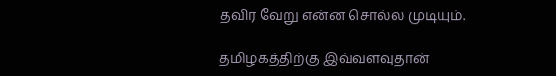தவிர வேறு என்ன சொல்ல முடியும்.

தமிழகத்திற்கு இவ்வளவுதான்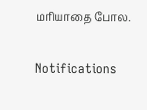மரியாதை போல.

Notifications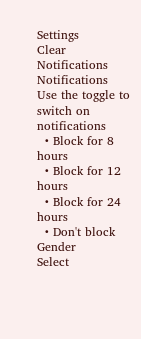Settings
Clear Notifications
Notifications
Use the toggle to switch on notifications
  • Block for 8 hours
  • Block for 12 hours
  • Block for 24 hours
  • Don't block
Gender
Select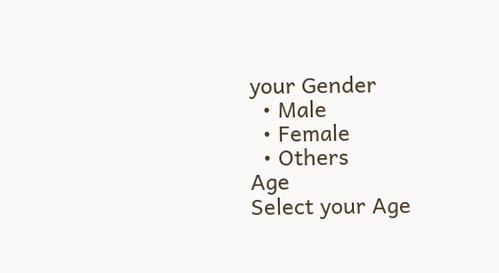your Gender
  • Male
  • Female
  • Others
Age
Select your Age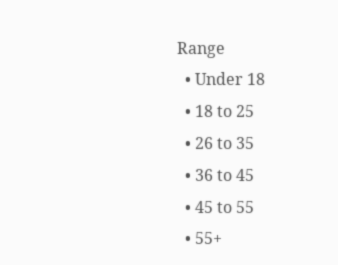Range
  • Under 18
  • 18 to 25
  • 26 to 35
  • 36 to 45
  • 45 to 55
  • 55+